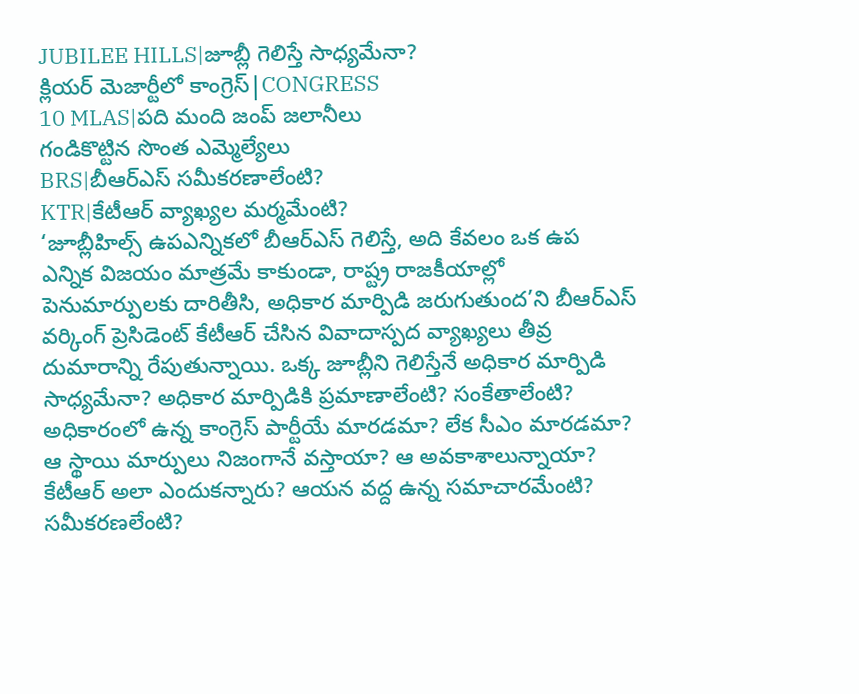JUBILEE HILLS|జూబ్లీ గెలిస్తే సాధ్యమేనా?
క్లియర్ మెజార్టీలో కాంగ్రెస్|CONGRESS
10 MLAS|పది మంది జంప్ జలానీలు
గండికొట్టిన సొంత ఎమ్మెల్యేలు
BRS|బీఆర్ఎస్ సమీకరణాలేంటి?
KTR|కేటీఆర్ వ్యాఖ్యల మర్మమేంటి?
‘జూబ్లీహిల్స్ ఉపఎన్నికలో బీఆర్ఎస్ గెలిస్తే, అది కేవలం ఒక ఉప ఎన్నిక విజయం మాత్రమే కాకుండా, రాష్ట్ర రాజకీయాల్లో పెనుమార్పులకు దారితీసి, అధికార మార్పిడి జరుగుతుంద’ని బీఆర్ఎస్ వర్కింగ్ ప్రెసిడెంట్ కేటీఆర్ చేసిన వివాదాస్పద వ్యాఖ్యలు తీవ్ర దుమారాన్ని రేపుతున్నాయి. ఒక్క జూబ్లీని గెలిస్తేనే అధికార మార్పిడి సాధ్యమేనా? అధికార మార్పిడికి ప్రమాణాలేంటి? సంకేతాలేంటి? అధికారంలో ఉన్న కాంగ్రెస్ పార్టీయే మారడమా? లేక సీఎం మారడమా? ఆ స్థాయి మార్పులు నిజంగానే వస్తాయా? ఆ అవకాశాలున్నాయా? కేటీఆర్ అలా ఎందుకన్నారు? ఆయన వద్ద ఉన్న సమాచారమేంటి? సమీకరణలేంటి?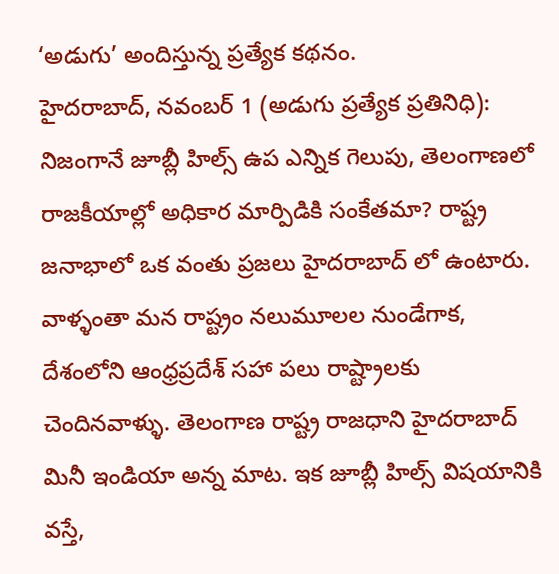‘అడుగు’ అందిస్తున్న ప్రత్యేక కథనం.
హైదరాబాద్, నవంబర్ 1 (అడుగు ప్రత్యేక ప్రతినిధి):
నిజంగానే జూబ్లీ హిల్స్ ఉప ఎన్నిక గెలుపు, తెలంగాణలో రాజకీయాల్లో అధికార మార్పిడికి సంకేతమా? రాష్ట్ర జనాభాలో ఒక వంతు ప్రజలు హైదరాబాద్ లో ఉంటారు. వాళ్ళంతా మన రాష్ట్రం నలుమూలల నుండేగాక, దేశంలోని ఆంధ్రప్రదేశ్ సహా పలు రాష్ట్రాలకు చెందినవాళ్ళు. తెలంగాణ రాష్ట్ర రాజధాని హైదరాబాద్ మినీ ఇండియా అన్న మాట. ఇక జూబ్లీ హిల్స్ విషయానికి వస్తే,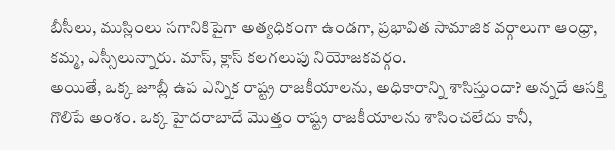బీసీలు, ముస్లింలు సగానికిపైగా అత్యధికంగా ఉండగా, ప్రభావిత సామాజిక వర్గాలుగా ఆంధ్రా, కమ్మ, ఎస్సీలున్నారు. మాస్, క్లాస్ కలగలుపు నియోజకవర్గం.
అయితే, ఒక్క జూబ్లీ ఉప ఎన్నిక రాష్ట్ర రాజకీయాలను, అధికారాన్ని శాసిస్తుందా? అన్నదే ఆసక్తి గొలిపే అంశం. ఒక్క హైదరాబాదే మొత్తం రాష్ట్ర రాజకీయాలను శాసించలేదు కానీ,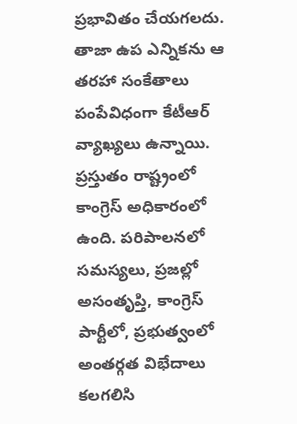ప్రభావితం చేయగలదు. తాజా ఉప ఎన్నికను ఆ తరహా సంకేతాలు పంపేవిధంగా కేటీఆర్ వ్యాఖ్యలు ఉన్నాయి.
ప్రస్తుతం రాష్ట్రంలో కాంగ్రెస్ అధికారంలో ఉంది. పరిపాలనలో సమస్యలు, ప్రజల్లో అసంతృప్తి, కాంగ్రెస్ పార్టీలో, ప్రభుత్వంలో అంతర్గత విభేదాలు కలగలిసి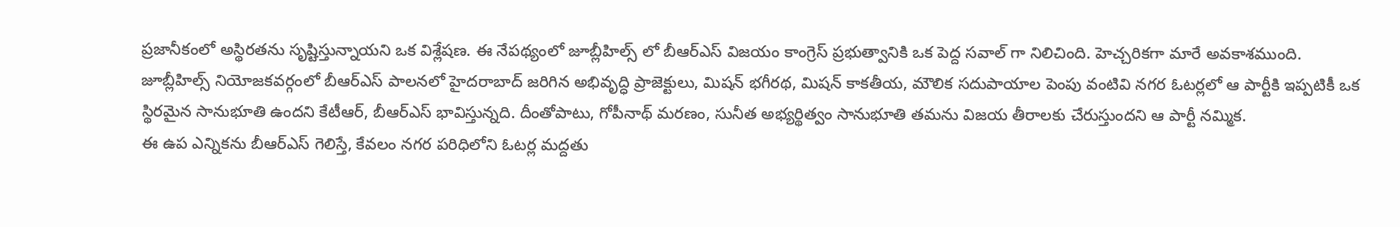ప్రజానీకంలో అస్థిరతను సృష్టిస్తున్నాయని ఒక విశ్లేషణ. ఈ నేపథ్యంలో జూబ్లీహిల్స్ లో బీఆర్ఎస్ విజయం కాంగ్రెస్ ప్రభుత్వానికి ఒక పెద్ద సవాల్ గా నిలిచింది. హెచ్చరికగా మారే అవకాశముంది.
జూబ్లీహిల్స్ నియోజకవర్గంలో బీఆర్ఎస్ పాలనలో హైదరాబాద్ జరిగిన అభివృద్ధి ప్రాజెక్టులు, మిషన్ భగీరథ, మిషన్ కాకతీయ, మౌలిక సదుపాయాల పెంపు వంటివి నగర ఓటర్లలో ఆ పార్టీకి ఇప్పటికీ ఒక స్థిరమైన సానుభూతి ఉందని కేటీఆర్, బీఆర్ఎస్ భావిస్తున్నది. దీంతోపాటు, గోపీనాథ్ మరణం, సునీత అభ్యర్థిత్వం సానుభూతి తమను విజయ తీరాలకు చేరుస్తుందని ఆ పార్టీ నమ్మిక.
ఈ ఉప ఎన్నికను బీఆర్ఎస్ గెలిస్తే, కేవలం నగర పరిధిలోని ఓటర్ల మద్దతు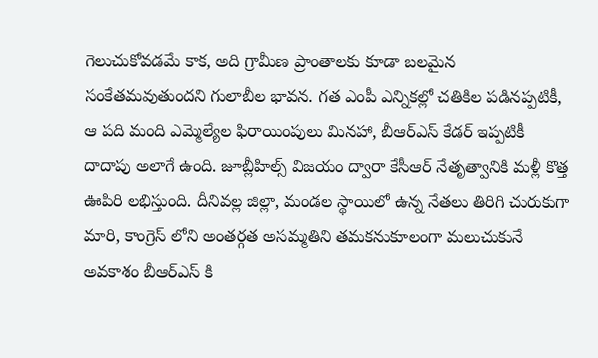గెలుచుకోవడమే కాక, అది గ్రామీణ ప్రాంతాలకు కూడా బలమైన సంకేతమవుతుందని గులాబీల భావన. గత ఎంపీ ఎన్నికల్లో చతికిల పడినప్పటికీ, ఆ పది మంది ఎమ్మెల్యేల ఫిరాయింపులు మినహా, బీఆర్ఎస్ కేడర్ ఇప్పటికీ దాదాపు అలాగే ఉంది. జూబ్లీహిల్స్ విజయం ద్వారా కేసీఆర్ నేతృత్వానికి మళ్లీ కొత్త ఊపిరి లభిస్తుంది. దీనివల్ల జిల్లా, మండల స్థాయిలో ఉన్న నేతలు తిరిగి చురుకుగా మారి, కాంగ్రెస్ లోని అంతర్గత అసమ్మతిని తమకనుకూలంగా మలుచుకునే అవకాశం బీఆర్ఎస్ కి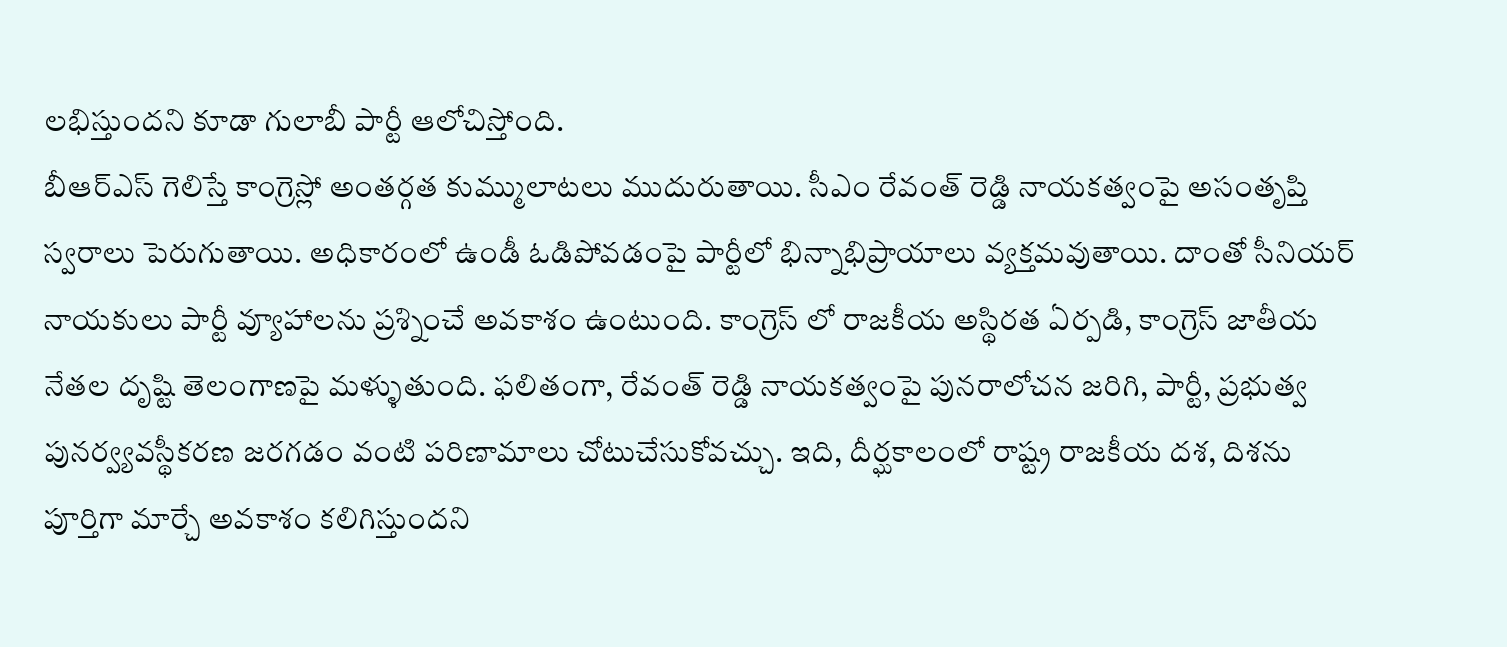లభిస్తుందని కూడా గులాబీ పార్టీ ఆలోచిస్తోంది.
బీఆర్ఎస్ గెలిస్తే కాంగ్రెస్లో అంతర్గత కుమ్ములాటలు ముదురుతాయి. సీఎం రేవంత్ రెడ్డి నాయకత్వంపై అసంతృప్తి స్వరాలు పెరుగుతాయి. అధికారంలో ఉండీ ఓడిపోవడంపై పార్టీలో భిన్నాభిప్రాయాలు వ్యక్తమవుతాయి. దాంతో సీనియర్ నాయకులు పార్టీ వ్యూహాలను ప్రశ్నించే అవకాశం ఉంటుంది. కాంగ్రెస్ లో రాజకీయ అస్థిరత ఏర్పడి, కాంగ్రెస్ జాతీయ నేతల దృష్టి తెలంగాణపై మళ్ళుతుంది. ఫలితంగా, రేవంత్ రెడ్డి నాయకత్వంపై పునరాలోచన జరిగి, పార్టీ, ప్రభుత్వ పునర్వ్యవస్థీకరణ జరగడం వంటి పరిణామాలు చోటుచేసుకోవచ్చు. ఇది, దీర్ఘకాలంలో రాష్ట్ర రాజకీయ దశ, దిశను పూర్తిగా మార్చే అవకాశం కలిగిస్తుందని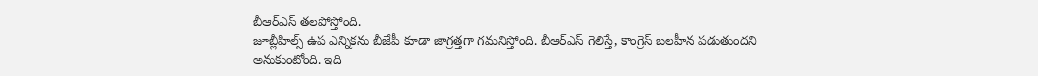బీఆర్ఎస్ తలపోస్తోంది.
జూబ్లీహిల్స్ ఉప ఎన్నికను బీజేపీ కూడా జాగ్రత్తగా గమనిస్తోంది. బీఆర్ఎస్ గెలిస్తే, కాంగ్రెస్ బలహీన పడుతుందని అనుకుంటోంది. ఇది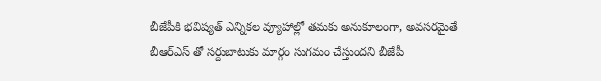బీజేపీకి భవిష్యత్ ఎన్నికల వ్యూహాల్లో తమకు అనుకూలంగా, అవసరమైతే బీఆర్ఎస్ తో సర్దుబాటుకు మార్గం సుగమం చేస్తుందని బీజేపీ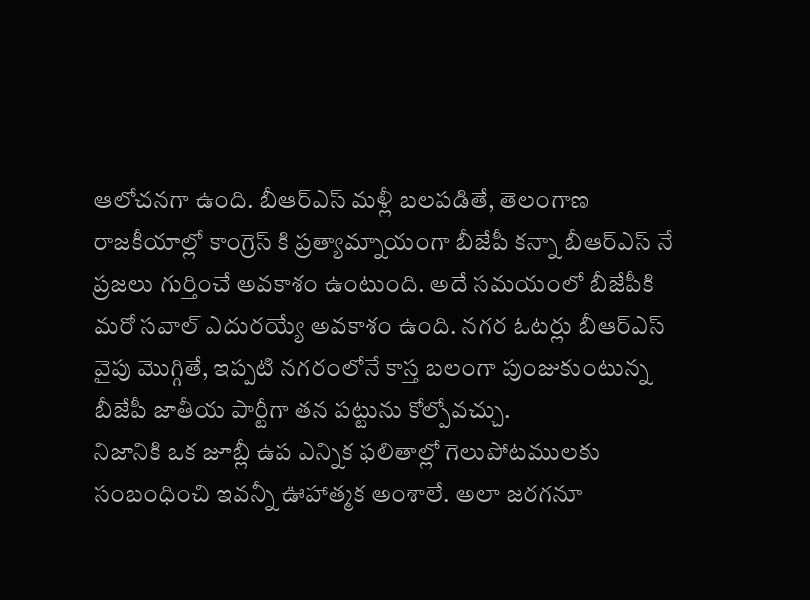ఆలోచనగా ఉంది. బీఆర్ఎస్ మళ్లీ బలపడితే, తెలంగాణ రాజకీయాల్లో కాంగ్రెస్ కి ప్రత్యామ్నాయంగా బీజేపీ కన్నా బీఆర్ఎస్ నే ప్రజలు గుర్తించే అవకాశం ఉంటుంది. అదే సమయంలో బీజేపీకి మరో సవాల్ ఎదురయ్యే అవకాశం ఉంది. నగర ఓటర్లు బీఆర్ఎస్ వైపు మొగ్గితే, ఇప్పటి నగరంలోనే కాస్త బలంగా పుంజుకుంటున్న బీజేపీ జాతీయ పార్టీగా తన పట్టును కోల్పోవచ్చు.
నిజానికి ఒక జూబ్లీ ఉప ఎన్నిక ఫలితాల్లో గెలుపోటములకు సంబంధించి ఇవన్నీ ఊహాత్మక అంశాలే. అలా జరగనూ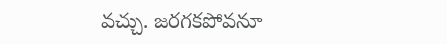వచ్చు. జరగకపోవనూ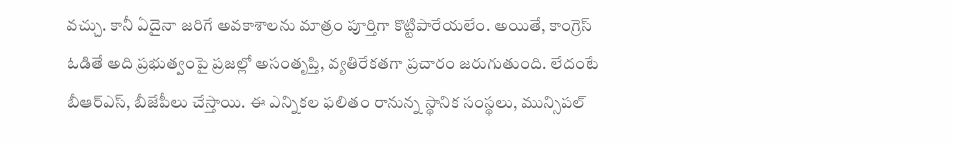వచ్చు. కానీ ఏదైనా జరిగే అవకాశాలను మాత్రం పూర్తిగా కొట్టిపారేయలేం. అయితే, కాంగ్రెస్ ఓడితే అది ప్రభుత్వంపై ప్రజల్లో అసంతృప్తి, వ్యతిరేకతగా ప్రచారం జరుగుతుంది. లేదంటే బీఆర్ఎస్, బీజేపీలు చేస్తాయి. ఈ ఎన్నికల ఫలితం రానున్న స్థానిక సంస్థలు, మున్సిపల్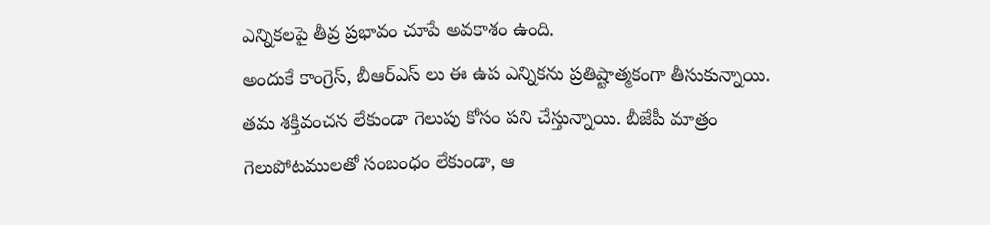ఎన్నికలపై తీవ్ర ప్రభావం చూపే అవకాశం ఉంది.
అందుకే కాంగ్రెస్, బీఆర్ఎస్ లు ఈ ఉప ఎన్నికను ప్రతిష్టాత్మకంగా తీసుకున్నాయి. తమ శక్తివంచన లేకుండా గెలుపు కోసం పని చేస్తున్నాయి. బీజేపీ మాత్రం గెలుపోటములతో సంబంధం లేకుండా, ఆ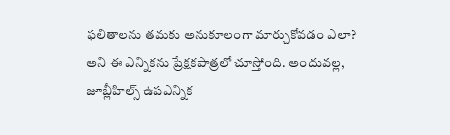ఫలితాలను తమకు అనుకూలంగా మార్చుకోవడం ఎలా? అని ఈ ఎన్నికను ప్రేక్షకపాత్రలో చూస్తోంది. అందువల్ల, జూబ్లీహిల్స్ ఉపఎన్నిక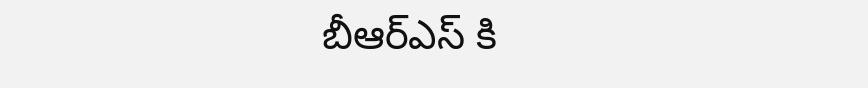బీఆర్ఎస్ కి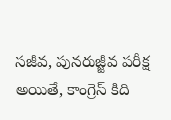సజీవ, పునరుజ్జీవ పరీక్ష అయితే, కాంగ్రెస్ కిది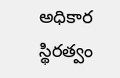అధికార స్థిరత్వం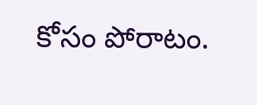కోసం పోరాటం.